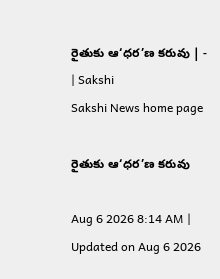రైతుకు ఆ‘ధర’ణ కరువు | - | Sakshi
Sakshi News home page

రైతుకు ఆ‘ధర’ణ కరువు

Aug 6 2026 8:14 AM | Updated on Aug 6 2026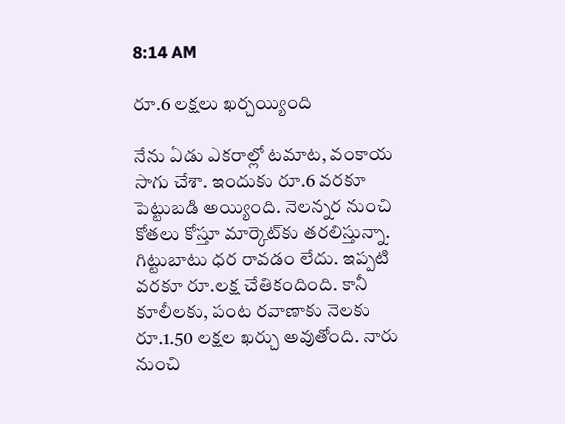8:14 AM

రూ.6 లక్షలు ఖర్చయ్యింది

నేను ఏడు ఎకరాల్లో టమాట, వంకాయ సాగు చేశా. ఇందుకు రూ.6 వరకూ పెట్టుబడి అయ్యింది. నెలన్నర నుంచి కోతలు కోస్తూ మార్కెట్‌కు తరలిస్తున్నా. గిట్టుబాటు ధర రావడం లేదు. ఇప్పటి వరకూ రూ.లక్ష చేతికందింది. కానీ కూలీలకు, పంట రవాణాకు నెలకు రూ.1.50 లక్షల ఖర్చు అవుతోంది. నారు నుంచి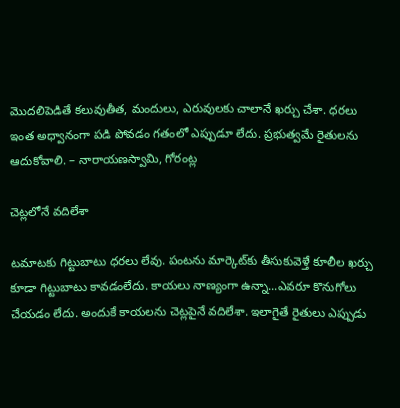మొదలిపెడితే కలువుతీత, మందులు, ఎరువులకు చాలానే ఖర్చు చేశా. ధరలు ఇంత అధ్వానంగా పడి పోవడం గతంలో ఎప్పుడూ లేదు. ప్రభుత్వమే రైతులను ఆదుకోవాలి. – నారాయణస్వామి, గోరంట్ల

చెట్లలోనే వదిలేశా

టమాటకు గిట్టుబాటు ధరలు లేవు. పంటను మార్కెట్‌కు తీసుకువెళ్తే కూలీల ఖర్చు కూడా గిట్టుబాటు కావడంలేదు. కాయలు నాణ్యంగా ఉన్నా...ఎవరూ కొనుగోలు చేయడం లేదు. అందుకే కాయలను చెట్లపైనే వదిలేశా. ఇలాగైతే రైతులు ఎప్పుడు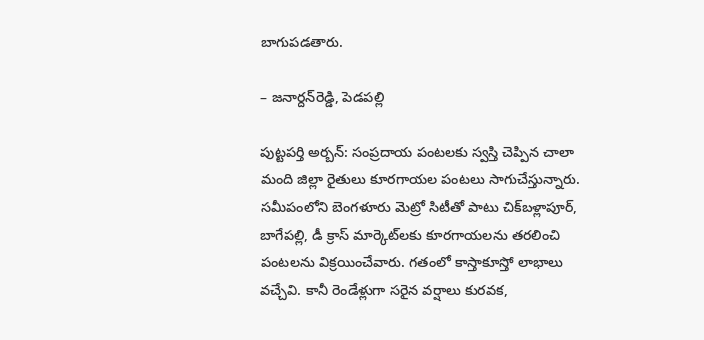బాగుపడతారు.

– జనార్దన్‌రెడ్డి, పెడపల్లి

పుట్టపర్తి అర్బన్‌: సంప్రదాయ పంటలకు స్వస్తి చెప్పిన చాలా మంది జిల్లా రైతులు కూరగాయల పంటలు సాగుచేస్తున్నారు. సమీపంలోని బెంగళూరు మెట్రో సిటీతో పాటు చిక్‌బళ్లాపూర్‌, బాగేపల్లి, డీ క్రాస్‌ మార్కెట్‌లకు కూరగాయలను తరలించి పంటలను విక్రయించేవారు. గతంలో కాస్తాకూస్తో లాభాలు వచ్చేవి. కానీ రెండేళ్లుగా సరైన వర్షాలు కురవక,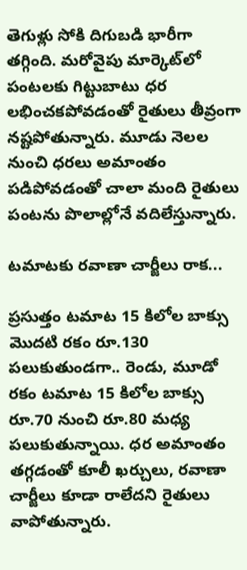తెగుళ్లు సోకి దిగుబడి భారీగా తగ్గింది. మరోవైపు మార్కెట్‌లో పంటలకు గిట్టుబాటు ధర లభించకపోవడంతో రైతులు తీవ్రంగా నష్టపోతున్నారు. మూడు నెలల నుంచి ధరలు అమాంతం పడిపోవడంతో చాలా మంది రైతులు పంటను పొలాల్లోనే వదిలేస్తున్నారు.

టమాటకు రవాణా చార్జీలు రాక...

ప్రసుత్తం టమాట 15 కిలోల బాక్సు మొదటి రకం రూ.130 పలుకుతుండగా.. రెండు, మూడో రకం టమాట 15 కిలోల బాక్సు రూ.70 నుంచి రూ.80 మధ్య పలుకుతున్నాయి. ధర అమాంతం తగ్గడంతో కూలీ ఖర్చులు, రవాణా చార్జీలు కూడా రాలేదని రైతులు వాపోతున్నారు.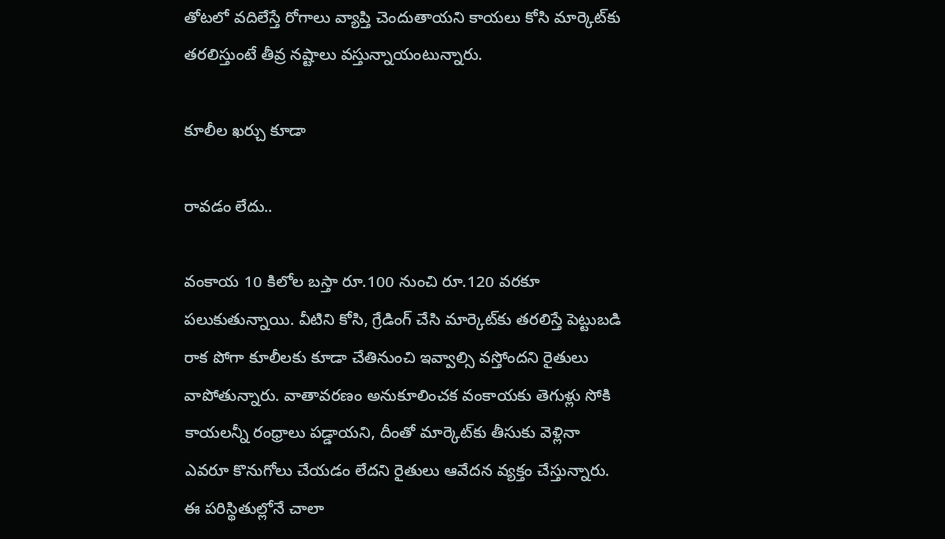తోటలో వదిలేస్తే రోగాలు వ్యాప్తి చెందుతాయని కాయలు కోసి మార్కెట్‌కు తరలిస్తుంటే తీవ్ర నష్టాలు వస్తున్నాయంటున్నారు.

కూలీల ఖర్చు కూడా

రావడం లేదు..

వంకాయ 10 కిలోల బస్తా రూ.100 నుంచి రూ.120 వరకూ పలుకుతున్నాయి. వీటిని కోసి, గ్రేడింగ్‌ చేసి మార్కెట్‌కు తరలిస్తే పెట్టుబడి రాక పోగా కూలీలకు కూడా చేతినుంచి ఇవ్వాల్సి వస్తోందని రైతులు వాపోతున్నారు. వాతావరణం అనుకూలించక వంకాయకు తెగుళ్లు సోకి కాయలన్నీ రంధ్రాలు పడ్డాయని, దీంతో మార్కెట్‌కు తీసుకు వెళ్లినా ఎవరూ కొనుగోలు చేయడం లేదని రైతులు ఆవేదన వ్యక్తం చేస్తున్నారు. ఈ పరిస్థితుల్లోనే చాలా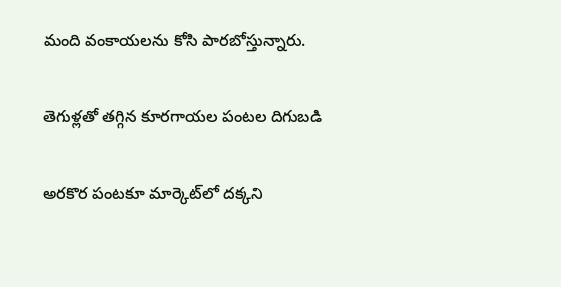మంది వంకాయలను కోసి పారబోస్తున్నారు.

తెగుళ్లతో తగ్గిన కూరగాయల పంటల దిగుబడి

అరకొర పంటకూ మార్కెట్‌లో దక్కని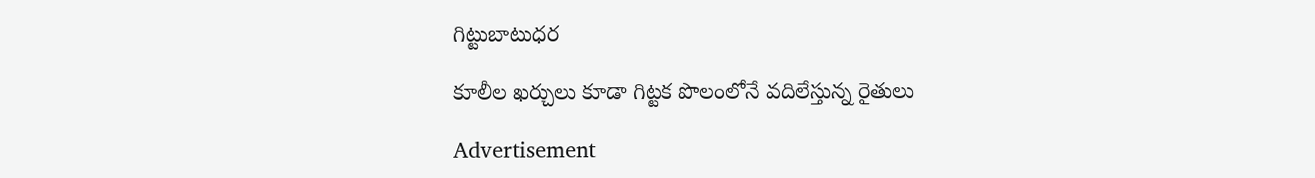గిట్టుబాటుధర

కూలీల ఖర్చులు కూడా గిట్టక పొలంలోనే వదిలేస్తున్న రైతులు

Advertisement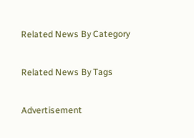Related News By Category

Related News By Tags

Advertisement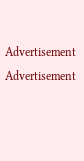Advertisement
Advertisement